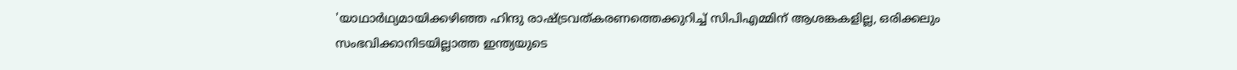'യാഥാർഥ്യമായിക്കഴിഞ്ഞ ഹിന്ദു രാഷ്ട്രവത്കരണത്തെക്കുറിച്ച് സിപിഎമ്മിന് ആശങ്കകളില്ല, ഒരിക്കലും സംഭവിക്കാനിടയില്ലാത്ത ഇന്ത്യയുടെ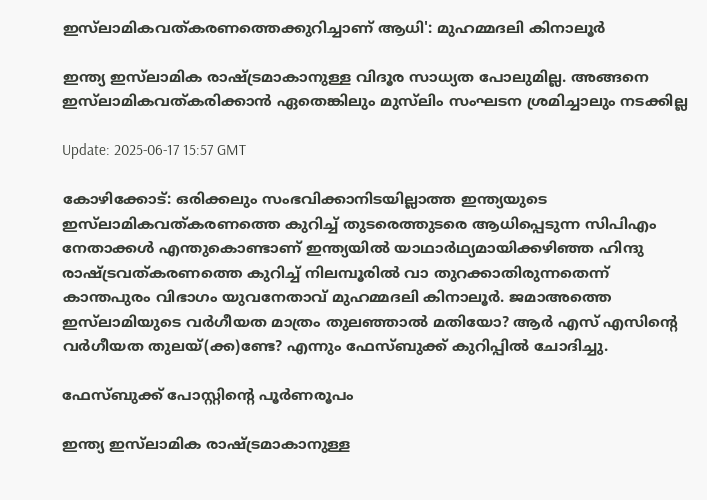ഇസ്‍ലാമികവത്കരണത്തെക്കുറിച്ചാണ് ആധി': മുഹമ്മദലി കിനാലൂര്‍

ഇന്ത്യ ഇസ്‌ലാമിക രാഷ്ട്രമാകാനുള്ള വിദൂര സാധ്യത പോലുമില്ല. അങ്ങനെ ഇസ്‍ലാമികവത്കരിക്കാൻ ഏതെങ്കിലും മുസ്‌ലിം സംഘടന ശ്രമിച്ചാലും നടക്കില്ല

Update: 2025-06-17 15:57 GMT

കോഴിക്കോട്: ഒരിക്കലും സംഭവിക്കാനിടയില്ലാത്ത ഇന്ത്യയുടെ ഇസ്‍ലാമികവത്കരണത്തെ കുറിച്ച് തുടരെത്തുടരെ ആധിപ്പെടുന്ന സിപിഎം നേതാക്കൾ എന്തുകൊണ്ടാണ് ഇന്ത്യയിൽ യാഥാർഥ്യമായിക്കഴിഞ്ഞ ഹിന്ദു രാഷ്ട്രവത്കരണത്തെ കുറിച്ച് നിലമ്പൂരിൽ വാ തുറക്കാതിരുന്നതെന്ന് കാന്തപുരം വിഭാഗം യുവനേതാവ് മുഹമ്മദലി കിനാലൂര്‍. ജമാഅത്തെ ഇസ്‌ലാമിയുടെ വർഗീയത മാത്രം തുലഞ്ഞാൽ മതിയോ? ആർ എസ് എസിന്‍റെ വർഗീയത തുലയ്(ക്ക)ണ്ടേ? എന്നും ഫേസ്ബുക്ക് കുറിപ്പിൽ ചോദിച്ചു.

ഫേസ്ബുക്ക് പോസ്റ്റിന്‍റെ പൂര്‍ണരൂപം

ഇന്ത്യ ഇസ്‌ലാമിക രാഷ്ട്രമാകാനുള്ള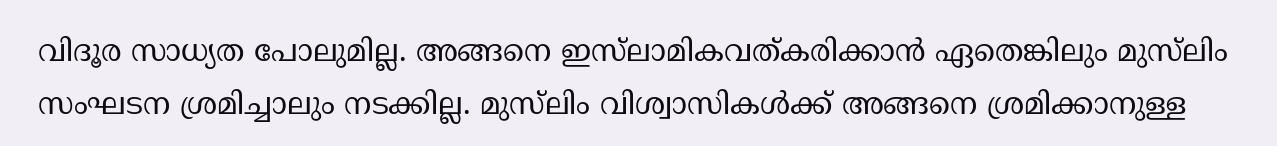വിദൂര സാധ്യത പോലുമില്ല. അങ്ങനെ ഇസ്‍ലാമികവത്കരിക്കാൻ ഏതെങ്കിലും മുസ്‌ലിം സംഘടന ശ്രമിച്ചാലും നടക്കില്ല. മുസ്‌ലിം വിശ്വാസികൾക്ക് അങ്ങനെ ശ്രമിക്കാനുള്ള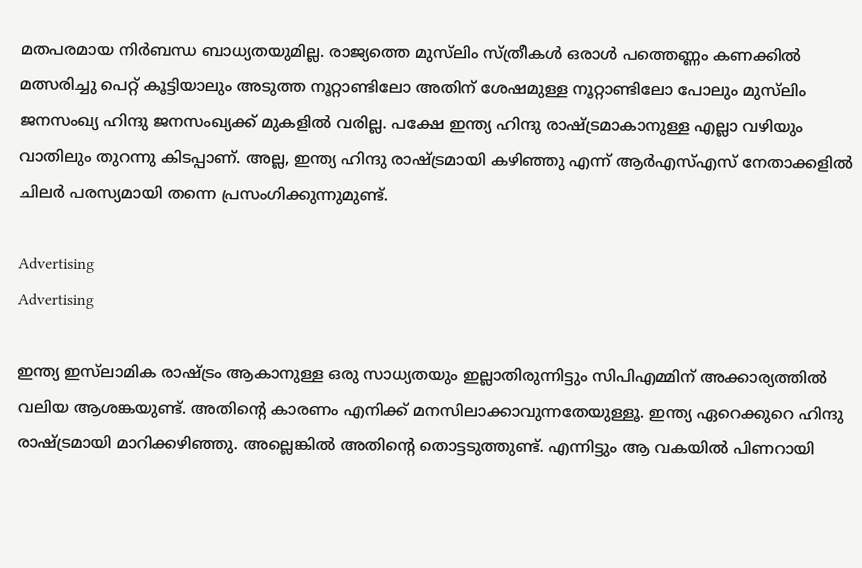മതപരമായ നിർബന്ധ ബാധ്യതയുമില്ല. രാജ്യത്തെ മുസ്‌ലിം സ്ത്രീകൾ ഒരാൾ പത്തെണ്ണം കണക്കിൽ മത്സരിച്ചു പെറ്റ് കൂട്ടിയാലും അടുത്ത നൂറ്റാണ്ടിലോ അതിന് ശേഷമുള്ള നൂറ്റാണ്ടിലോ പോലും മുസ്‍ലിം ജനസംഖ്യ ഹിന്ദു ജനസംഖ്യക്ക് മുകളിൽ വരില്ല. പക്ഷേ ഇന്ത്യ ഹിന്ദു രാഷ്ട്രമാകാനുള്ള എല്ലാ വഴിയും വാതിലും തുറന്നു കിടപ്പാണ്. അല്ല, ഇന്ത്യ ഹിന്ദു രാഷ്ട്രമായി കഴിഞ്ഞു എന്ന് ആർഎസ്എസ് നേതാക്കളിൽ ചിലർ പരസ്യമായി തന്നെ പ്രസംഗിക്കുന്നുമുണ്ട്.

Advertising
Advertising

ഇന്ത്യ ഇസ്‌ലാമിക രാഷ്ട്രം ആകാനുള്ള ഒരു സാധ്യതയും ഇല്ലാതിരുന്നിട്ടും സിപിഎമ്മിന് അക്കാര്യത്തിൽ വലിയ ആശങ്കയുണ്ട്. അതിന്‍റെ കാരണം എനിക്ക് മനസിലാക്കാവുന്നതേയുള്ളൂ. ഇന്ത്യ ഏറെക്കുറെ ഹിന്ദു രാഷ്ട്രമായി മാറിക്കഴിഞ്ഞു. അല്ലെങ്കിൽ അതിന്‍റെ തൊട്ടടുത്തുണ്ട്. എന്നിട്ടും ആ വകയിൽ പിണറായി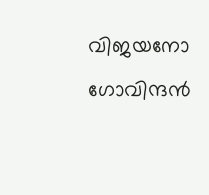വിജയനോ ഗോവിന്ദൻ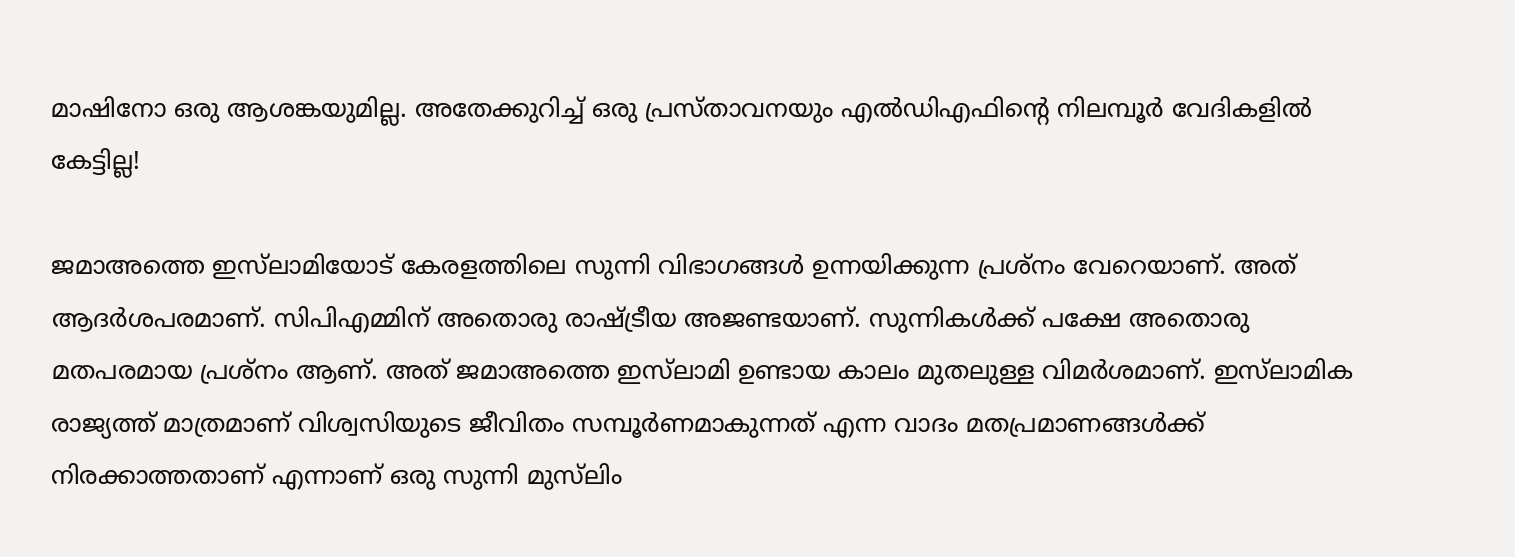മാഷിനോ ഒരു ആശങ്കയുമില്ല. അതേക്കുറിച്ച് ഒരു പ്രസ്താവനയും എൽഡിഎഫിന്‍റെ നിലമ്പൂർ വേദികളിൽ കേട്ടില്ല!

ജമാഅത്തെ ഇസ്‍ലാമിയോട് കേരളത്തിലെ സുന്നി വിഭാഗങ്ങൾ ഉന്നയിക്കുന്ന പ്രശ്നം വേറെയാണ്. അത് ആദർശപരമാണ്. സിപിഎമ്മിന് അതൊരു രാഷ്ട്രീയ അജണ്ടയാണ്. സുന്നികൾക്ക് പക്ഷേ അതൊരു മതപരമായ പ്രശ്നം ആണ്. അത് ജമാഅത്തെ ഇസ്‍ലാമി ഉണ്ടായ കാലം മുതലുള്ള വിമർശമാണ്. ഇസ്‌ലാമിക രാജ്യത്ത് മാത്രമാണ് വിശ്വസിയുടെ ജീവിതം സമ്പൂർണമാകുന്നത് എന്ന വാദം മതപ്രമാണങ്ങൾക്ക് നിരക്കാത്തതാണ് എന്നാണ് ഒരു സുന്നി മുസ്‌ലിം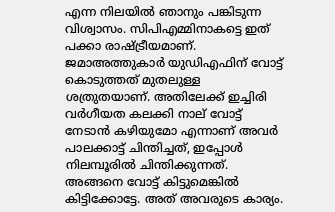എന്ന നിലയിൽ ഞാനും പങ്കിടുന്ന വിശ്വാസം. സിപിഎമ്മിനാകട്ടെ ഇത് പക്കാ രാഷ്ട്രീയമാണ്. ജമാഅത്തുകാർ യുഡിഎഫിന് വോട്ട് കൊടുത്തത് മുതലുള്ള ശത്രുതയാണ്. അതിലേക്ക് ഇച്ചിരി വർഗീയത കലക്കി നാല് വോട്ട് നേടാൻ കഴിയുമോ എന്നാണ് അവർ പാലക്കാട്ട് ചിന്തിച്ചത്, ഇപ്പോൾ നിലമ്പൂരിൽ ചിന്തിക്കുന്നത്. അങ്ങനെ വോട്ട് കിട്ടുമെങ്കിൽ കിട്ടിക്കോട്ടേ. അത് അവരുടെ കാര്യം.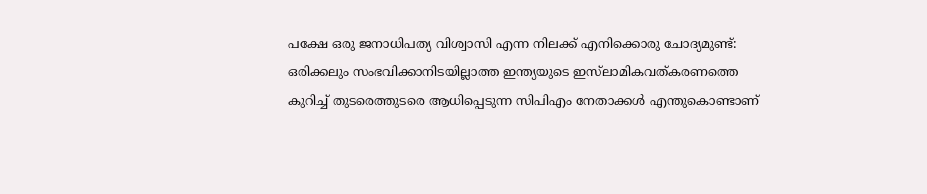പക്ഷേ ഒരു ജനാധിപത്യ വിശ്വാസി എന്ന നിലക്ക് എനിക്കൊരു ചോദ്യമുണ്ട്: ഒരിക്കലും സംഭവിക്കാനിടയില്ലാത്ത ഇന്ത്യയുടെ ഇസ്‍ലാമികവത്കരണത്തെ കുറിച്ച് തുടരെത്തുടരെ ആധിപ്പെടുന്ന സിപിഎം നേതാക്കൾ എന്തുകൊണ്ടാണ്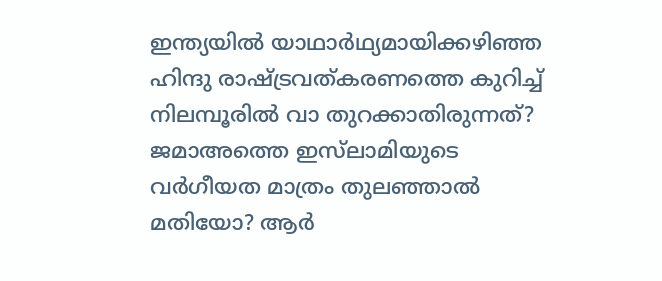ഇന്ത്യയിൽ യാഥാർഥ്യമായിക്കഴിഞ്ഞ ഹിന്ദു രാഷ്ട്രവത്കരണത്തെ കുറിച്ച് നിലമ്പൂരിൽ വാ തുറക്കാതിരുന്നത്? ജമാഅത്തെ ഇസ്‌ലാമിയുടെ വർഗീയത മാത്രം തുലഞ്ഞാൽ മതിയോ? ആർ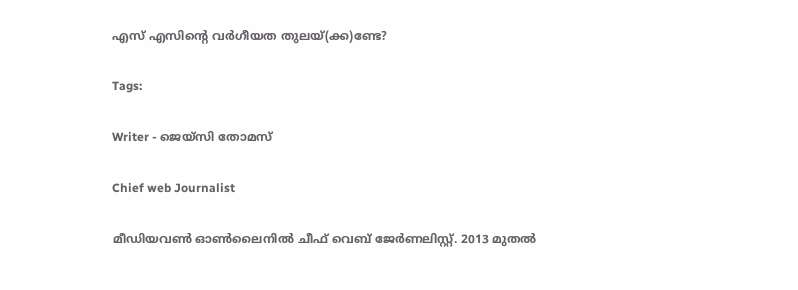എസ് എസിന്‍റെ വർഗീയത തുലയ്(ക്ക)ണ്ടേ?

Tags:

Writer - ജെയ്സി തോമസ്

Chief web Journalist

മീഡിയവൺ ഓൺലൈനിൽ ചീഫ് വെബ് ജേർണലിസ്റ്റ്. 2013 മുതൽ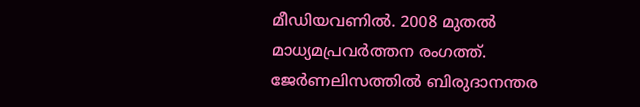മീഡിയവണിൽ. 2008 മുതൽ മാധ്യമപ്രവർത്തന രംഗത്ത്. ജേർണലിസത്തിൽ ബിരുദാനന്തര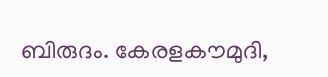ബിരുദം. കേരളകൗമുദി,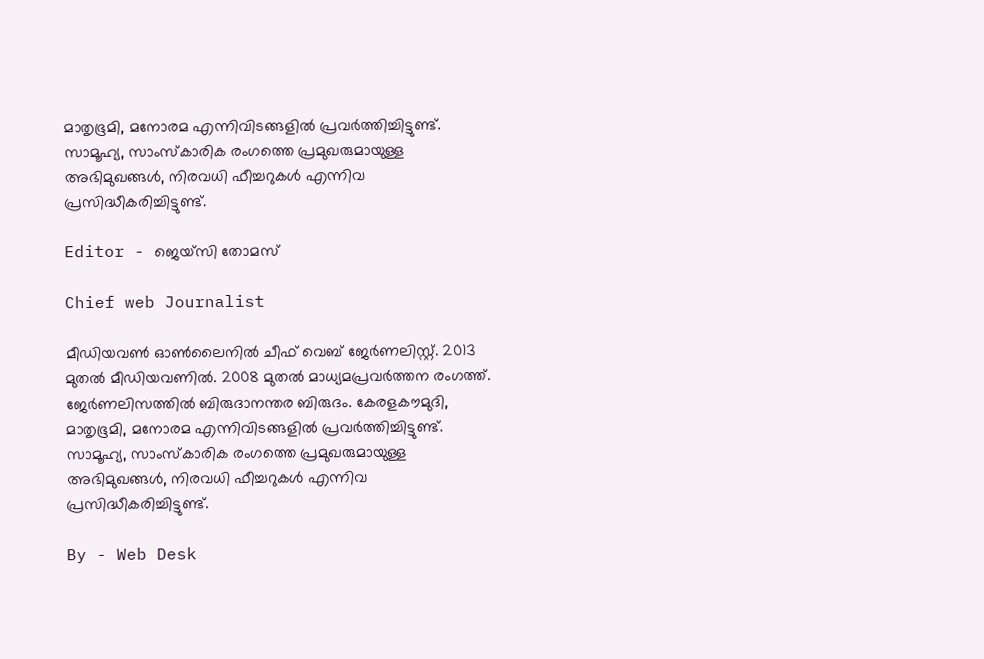മാതൃഭൂമി, മനോരമ എന്നിവിടങ്ങളിൽ പ്രവർത്തിച്ചിട്ടുണ്ട്. സാമൂഹ്യ, സാംസ്‌കാരിക രംഗത്തെ പ്രമുഖരുമായുള്ള അഭിമുഖങ്ങൾ, നിരവധി ഫീച്ചറുകൾ എന്നിവ പ്രസിദ്ധീകരിച്ചിട്ടുണ്ട്.

Editor - ജെയ്സി തോമസ്

Chief web Journalist

മീഡിയവൺ ഓൺലൈനിൽ ചീഫ് വെബ് ജേർണലിസ്റ്റ്. 2013 മുതൽ മീഡിയവണിൽ. 2008 മുതൽ മാധ്യമപ്രവർത്തന രംഗത്ത്. ജേർണലിസത്തിൽ ബിരുദാനന്തര ബിരുദം. കേരളകൗമുദി, മാതൃഭൂമി, മനോരമ എന്നിവിടങ്ങളിൽ പ്രവർത്തിച്ചിട്ടുണ്ട്. സാമൂഹ്യ, സാംസ്‌കാരിക രംഗത്തെ പ്രമുഖരുമായുള്ള അഭിമുഖങ്ങൾ, നിരവധി ഫീച്ചറുകൾ എന്നിവ പ്രസിദ്ധീകരിച്ചിട്ടുണ്ട്.

By - Web Desk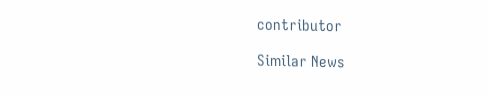contributor

Similar News